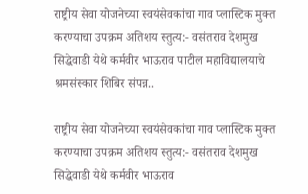राष्ट्रीय सेवा योजनेच्या स्वयंसेवकांचा गाव प्लास्टिक मुक्त करण्याचा उपक्रम अतिशय स्तुत्य:- वसंतराव देशमुख सिद्धेवाडी येथे कर्मवीर भाऊराव पाटील महाविद्यालयाचे श्रमसंस्कार शिबिर संपन्न..

राष्ट्रीय सेवा योजनेच्या स्वयंसेवकांचा गाव प्लास्टिक मुक्त करण्याचा उपक्रम अतिशय स्तुत्य:- वसंतराव देशमुख  सिद्धेवाडी येथे कर्मवीर भाऊराव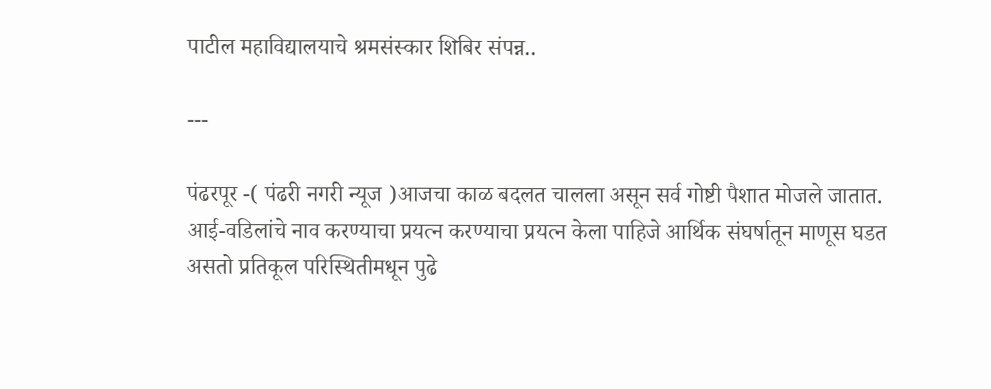पाटील महाविद्यालयाचे श्रमसंस्कार शिबिर संपन्न..

---

पंढरपूर -( पंढरी नगरी न्यूज )आजचा काळ बदलत चालला असून सर्व गोष्टी पैशात मोजले जातात. आई-वडिलांचे नाव करण्याचा प्रयत्न करण्याचा प्रयत्न केला पाहिजे आर्थिक संघर्षातून माणूस घडत असतो प्रतिकूल परिस्थितीमधून पुढे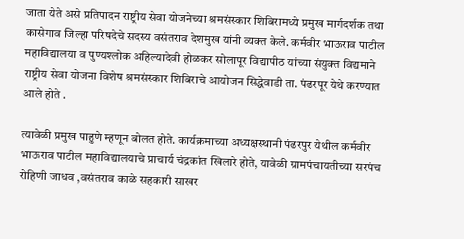जाता येते असे प्रतिपादन राष्ट्रीय सेवा योजनेच्या श्रमसंस्कार शिबिरामध्ये प्रमुख मार्गदर्शक तथा कासेगाव जिल्हा परिषदेचे सदस्य वसंतराव देशमुख यांनी व्यक्त केले. कर्मवीर भाऊराव पाटील महाविद्यालया व पुण्यश्लोक अहिल्यादेवी होळकर सोलापूर विद्यापीठ यांच्या संयुक्त विद्यमाने राष्ट्रीय सेवा योजना विशेष श्रमसंस्कार शिबिराचे आयोजन सिद्धेवाडी ता. पंढरपूर येथे करण्यात आले होते .

त्यावेळी प्रमुख पाहुणे म्हणून बोलत होते. कार्यक्रमाच्या अध्यक्षस्थानी पंढरपुर येथील कर्मवीर भाऊराव पाटील महाविद्यालयाचे प्राचार्य चंद्रकांत खिलारे होते, यावेळी ग्रामपंचायतीच्या सरपंच रोहिणी जाधव ,वसंतराव काळे सहकारी साखर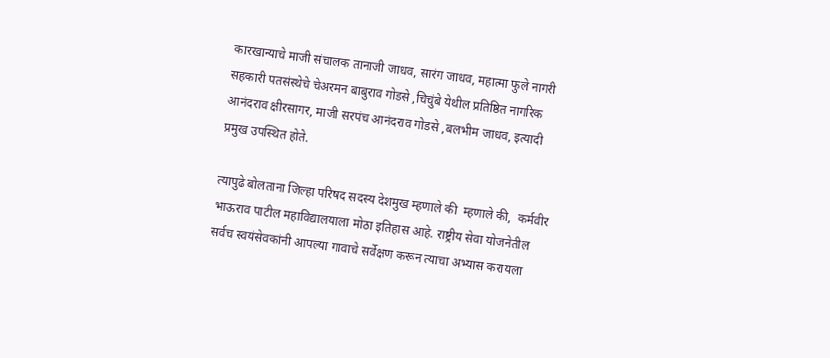कारखान्याचे माजी संचालक तानाजी जाधव, सारंग जाधव, महात्मा फुले नागरी सहकारी पतसंस्थेचे चेअरमन बाबुराव गोडसे ,चिचुंबे येथील प्रतिष्ठित नागरिक आनंदराव क्षीरसागर, माजी सरपंच आनंदराव गोडसे ,बलभीम जाधव, इत्यादी प्रमुख उपस्थित होते.

त्यापुढे बोलताना जिल्हा परिषद सदस्य देशमुख म्हणाले की  म्हणाले की,  कर्मवीर भाऊराव पाटील महाविद्यालयाला मोठा इतिहास आहे. राष्ट्रीय सेवा योजनेतील सर्वच स्वयंसेवकांनी आपल्या गावाचे सर्वेक्षण करून त्याचा अभ्यास करायला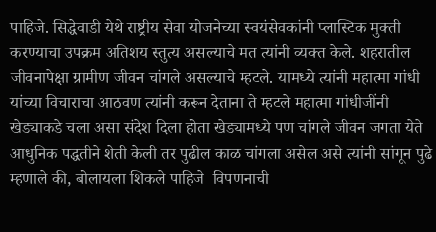पाहिजे. सिद्धेवाडी येथे राष्ट्रीय सेवा योजनेच्या स्वयंसेवकांनी प्लास्टिक मुक्ती करण्याचा उपक्रम अतिशय स्तुत्य असल्याचे मत त्यांनी व्यक्त केले. शहरातील जीवनापेक्षा ग्रामीण जीवन चांगले असल्याचे म्हटले. यामध्ये त्यांनी महात्मा गांधी यांच्या विचाराचा आठवण त्यांनी करून देताना ते म्हटले महात्मा गांधीजींनी खेड्याकडे चला असा संदेश दिला होता खेड्यामध्ये पण चांगले जीवन जगता येते आधुनिक पद्धतीने शेती केली तर पुढील काळ चांगला असेल असे त्यांनी सांगून पुढे म्हणाले की, बोलायला शिकले पाहिजे  विपणनाची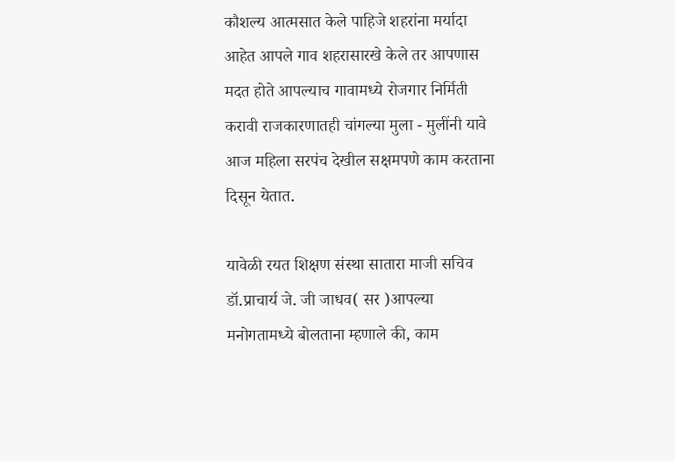कौशल्य आत्मसात केले पाहिजे शहरांना मर्यादा आहेत आपले गाव शहरासारखे केले तर आपणास मदत होते आपल्याच गावामध्ये रोजगार निर्मिती करावी राजकारणातही चांगल्या मुला - मुलींनी यावे आज महिला सरपंच देखील सक्षमपणे काम करताना दिसून येतात.

यावेळी रयत शिक्षण संस्था सातारा माजी सचिव डॉ.प्राचार्य जे. जी जाधव( सर )आपल्या मनोगतामध्ये बोलताना म्हणाले की, काम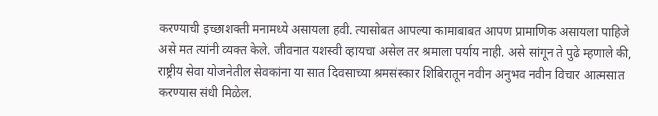करण्याची इच्छाशक्ती मनामध्ये असायला हवी. त्यासोबत आपल्या कामाबाबत आपण प्रामाणिक असायला पाहिजे असे मत त्यांनी व्यक्त केले. जीवनात यशस्वी व्हायचा असेल तर श्रमाला पर्याय नाही. असे सांगून ते पुढे म्हणाले की, राष्ट्रीय सेवा योजनेतील सेवकांना या सात दिवसाच्या श्रमसंस्कार शिबिरातून नवीन अनुभव नवीन विचार आत्मसात करण्यास संधी मिळेल.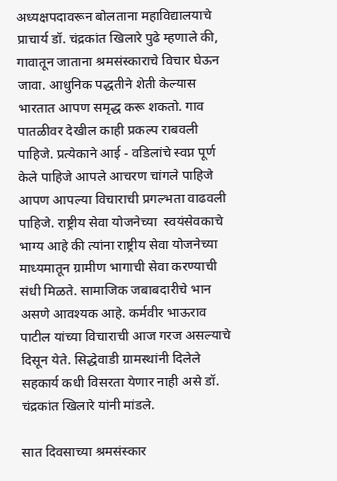अध्यक्षपदावरून बोलताना महाविद्यालयाचे प्राचार्य डॉ. चंद्रकांत खिलारे पुढे म्हणाले की, गावातून जाताना श्रमसंस्काराचे विचार घेऊन जावा. आधुनिक पद्धतीने शेती केल्यास भारतात आपण समृद्ध करू शकतो. गाव पातळीवर देखील काही प्रकल्प राबवली पाहिजे. प्रत्येकाने आई - वडिलांचे स्वप्न पूर्ण केले पाहिजे आपले आचरण चांगले पाहिजे आपण आपल्या विचाराची प्रगल्भता वाढवली पाहिजे. राष्ट्रीय सेवा योजनेच्या  स्वयंसेवकाचे भाग्य आहे की त्यांना राष्ट्रीय सेवा योजनेच्या माध्यमातून ग्रामीण भागाची सेवा करण्याची संधी मिळते. सामाजिक जबाबदारीचे भान असणे आवश्यक आहे. कर्मवीर भाऊराव पाटील यांच्या विचाराची आज गरज असल्याचे दिसून येते. सिद्धेवाडी ग्रामस्थांनी दिलेले सहकार्य कधी विसरता येणार नाही असे डॉ. चंद्रकांत खिलारे यांनी मांडले.

सात दिवसाच्या श्रमसंस्कार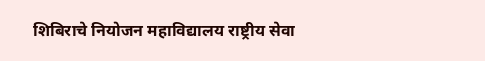शिबिराचे नियोजन महाविद्यालय राष्ट्रीय सेवा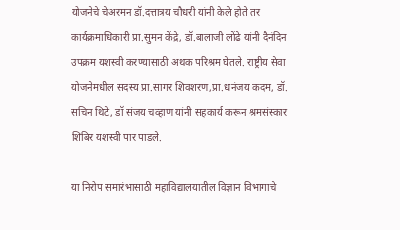योजनेचे चेअरमन डॉ.दत्तात्रय चौधरी यांनी केले होते तर कार्यक्रमाधिकारी प्रा.सुमन केंद्रे, डॉ.बालाजी लोंढे यांनी दैनंदिन उपक्रम यशस्वी करण्यासाठी अथक परिश्रम घेतले. राष्ट्रीय सेवा योजनेमधील सदस्य प्रा.सागर शिवशरण,प्रा.धनंजय कदम, डॉ. सचिन थिटे, डॉ संजय चव्हाण यांनी सहकार्य करून श्रमसंस्कार शिबिर यशस्वी पार पाडले.

या निरोप समारंभासाठी महाविद्यालयातील विज्ञान विभागाचे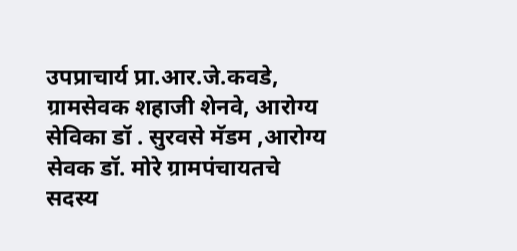उपप्राचार्य प्रा.आर.जे.कवडे, ग्रामसेवक शहाजी शेनवे, आरोग्य सेविका डॉ . सुरवसे मॅडम ,आरोग्य सेवक डॉ. मोरे ग्रामपंचायतचे सदस्य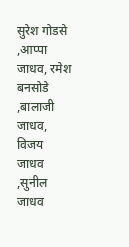सुरेश गोडसे ,आप्पा जाधव, रमेश बनसोडे ,बालाजी जाधव, विजय जाधव ,सुनील जाधव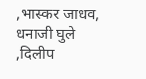,भास्कर जाधव, धनाजी घुले ,दिलीप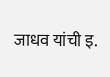जाधव यांची इ.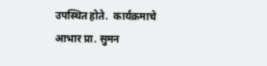उपस्थित होते.  कार्यक्रमाचे आभार प्रा. सुमन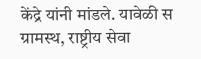केंद्रे यांनी मांडले. यावेळी स ग्रामस्थ, राष्ट्रीय सेवा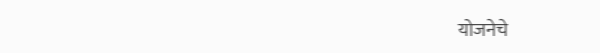योजनेचे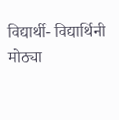विद्यार्थी- विद्यार्थिनी मोठ्या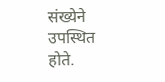संख्येने उपस्थित होते.